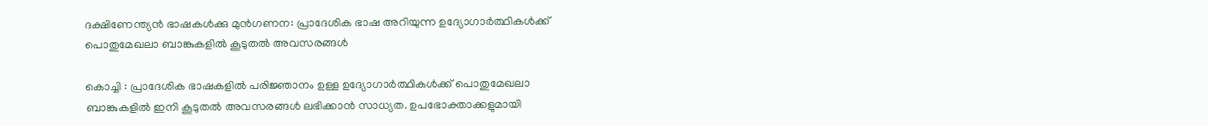ദക്ഷിണേന്ത്യൻ ഭാഷകൾക്കു മുൻഗണന: പ്രാദേശിക ഭാഷ അറിയുന്ന ഉദ്യോഗാർത്ഥികൾക്ക് പൊതുമേഖലാ ബാങ്കുകളിൽ കൂടുതൽ അവസരങ്ങൾ

കൊച്ചി : പ്രാദേശിക ഭാഷകളിൽ പരിജ്ഞാനം ഉള്ള ഉദ്യോഗാർത്ഥികൾക്ക് പൊതുമേഖലാ ബാങ്കുകളിൽ ഇനി കൂടുതൽ അവസരങ്ങൾ ലഭിക്കാൻ സാധ്യത. ഉപഭോക്താക്കളുമായി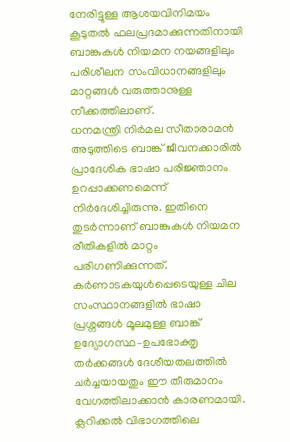നേരിട്ടുള്ള ആശയവിനിമയം കൂടുതൽ ഫലപ്രദമാക്കുന്നതിനായി ബാങ്കുകൾ നിയമന നയങ്ങളിലും പരിശീലന സംവിധാനങ്ങളിലും മാറ്റങ്ങൾ വരുത്താനുള്ള നീക്കത്തിലാണ്.
ധനമന്ത്രി നിർമല സീതാരാമൻ അടുത്തിടെ ബാങ്ക് ജീവനക്കാരിൽ പ്രാദേശിക ഭാഷാ പരിജ്ഞാനം ഉറപ്പാക്കണമെന്ന് നിർദേശിച്ചിരുന്നു. ഇതിനെ തുടർന്നാണ് ബാങ്കുകൾ നിയമന രീതികളിൽ മാറ്റം പരിഗണിക്കുന്നത്. കർണാടകയുൾപ്പെടെയുള്ള ചില സംസ്ഥാനങ്ങളിൽ ഭാഷാ പ്രശ്നങ്ങൾ മൂലമുള്ള ബാങ്ക് ഉദ്യോഗസ്ഥ–ഉപഭോക്തൃ തർക്കങ്ങൾ ദേശീയതലത്തിൽ ചർച്ചയായതും ഈ തീരുമാനം വേഗത്തിലാക്കാൻ കാരണമായി.
ക്ലറിക്കൽ വിഭാഗത്തിലെ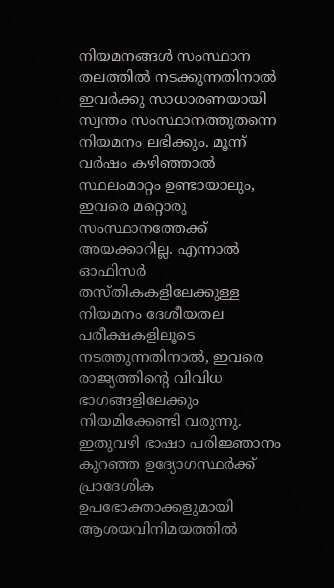നിയമനങ്ങൾ സംസ്ഥാന തലത്തിൽ നടക്കുന്നതിനാൽ ഇവർക്കു സാധാരണയായി സ്വന്തം സംസ്ഥാനത്തുതന്നെ നിയമനം ലഭിക്കും. മൂന്ന് വർഷം കഴിഞ്ഞാൽ സ്ഥലംമാറ്റം ഉണ്ടായാലും, ഇവരെ മറ്റൊരു സംസ്ഥാനത്തേക്ക് അയക്കാറില്ല. എന്നാൽ ഓഫിസർ തസ്തികകളിലേക്കുള്ള നിയമനം ദേശീയതല പരീക്ഷകളിലൂടെ നടത്തുന്നതിനാൽ, ഇവരെ രാജ്യത്തിന്റെ വിവിധ ഭാഗങ്ങളിലേക്കും നിയമിക്കേണ്ടി വരുന്നു. ഇതുവഴി ഭാഷാ പരിജ്ഞാനം കുറഞ്ഞ ഉദ്യോഗസ്ഥർക്ക് പ്രാദേശിക ഉപഭോക്താക്കളുമായി ആശയവിനിമയത്തിൽ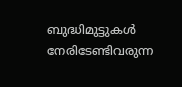ബുദ്ധിമുട്ടുകൾ നേരിടേണ്ടിവരുന്ന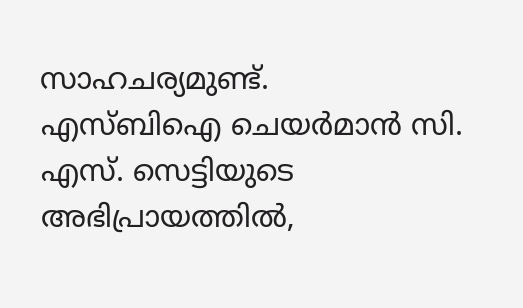സാഹചര്യമുണ്ട്.
എസ്ബിഐ ചെയർമാൻ സി. എസ്. സെട്ടിയുടെ അഭിപ്രായത്തിൽ,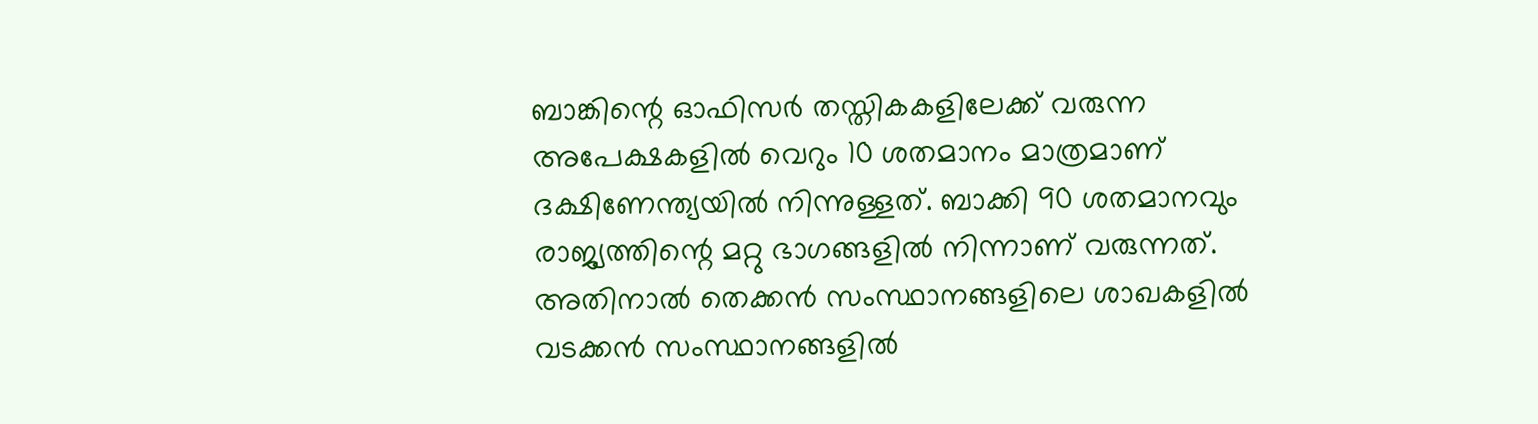ബാങ്കിന്റെ ഓഫിസർ തസ്തികകളിലേക്ക് വരുന്ന അപേക്ഷകളിൽ വെറും 10 ശതമാനം മാത്രമാണ് ദക്ഷിണേന്ത്യയിൽ നിന്നുള്ളത്. ബാക്കി 90 ശതമാനവും രാജ്യത്തിന്റെ മറ്റു ഭാഗങ്ങളിൽ നിന്നാണ് വരുന്നത്. അതിനാൽ തെക്കൻ സംസ്ഥാനങ്ങളിലെ ശാഖകളിൽ വടക്കൻ സംസ്ഥാനങ്ങളിൽ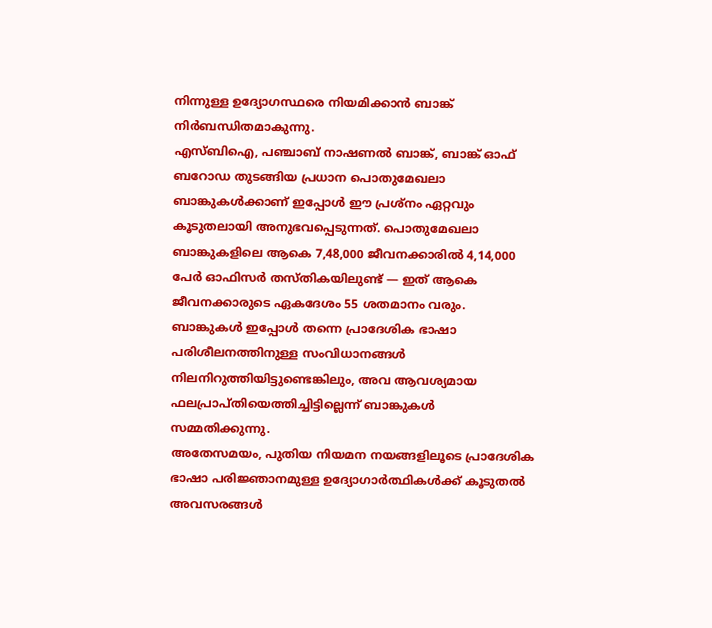നിന്നുള്ള ഉദ്യോഗസ്ഥരെ നിയമിക്കാൻ ബാങ്ക് നിർബന്ധിതമാകുന്നു.
എസ്ബിഐ, പഞ്ചാബ് നാഷണൽ ബാങ്ക്, ബാങ്ക് ഓഫ് ബറോഡ തുടങ്ങിയ പ്രധാന പൊതുമേഖലാ ബാങ്കുകൾക്കാണ് ഇപ്പോൾ ഈ പ്രശ്നം ഏറ്റവും കൂടുതലായി അനുഭവപ്പെടുന്നത്. പൊതുമേഖലാ ബാങ്കുകളിലെ ആകെ 7,48,000 ജീവനക്കാരിൽ 4,14,000 പേർ ഓഫിസർ തസ്തികയിലുണ്ട് — ഇത് ആകെ ജീവനക്കാരുടെ ഏകദേശം 55 ശതമാനം വരും. ബാങ്കുകൾ ഇപ്പോൾ തന്നെ പ്രാദേശിക ഭാഷാ പരിശീലനത്തിനുള്ള സംവിധാനങ്ങൾ നിലനിറുത്തിയിട്ടുണ്ടെങ്കിലും, അവ ആവശ്യമായ ഫലപ്രാപ്തിയെത്തിച്ചിട്ടില്ലെന്ന് ബാങ്കുകൾ സമ്മതിക്കുന്നു.
അതേസമയം, പുതിയ നിയമന നയങ്ങളിലൂടെ പ്രാദേശിക ഭാഷാ പരിജ്ഞാനമുള്ള ഉദ്യോഗാർത്ഥികൾക്ക് കൂടുതൽ അവസരങ്ങൾ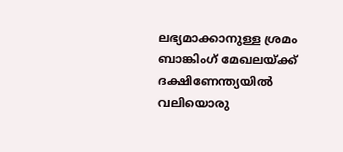ലഭ്യമാക്കാനുള്ള ശ്രമം ബാങ്കിംഗ് മേഖലയ്ക്ക് ദക്ഷിണേന്ത്യയിൽ വലിയൊരു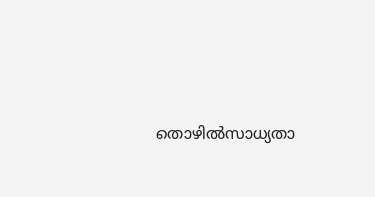തൊഴിൽസാധ്യതാ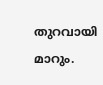തുറവായി മാറും.